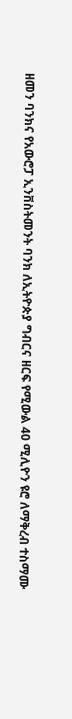ዘመን ባንክና የአውሮፓ ኢንቨስትመንት ባንክ ለኢትዮጵያ ግብርና ዘርፍ የሚውል 40 ሚሊዮን ዩሮ ለማቅረብ ተስማሙ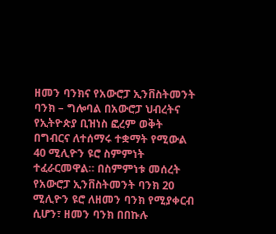ዘመን ባንክና የአውሮፓ ኢንቨስትመንት ባንክ – ግሎባል በአውሮፓ ህብረትና የኢትዮጵያ ቢዝነስ ፎረም ወቅት በግብርና ለተሰማሩ ተቋማት የሚውል 40 ሚሊዮን ዩሮ ስምምነት ተፈራርመዋል። በስምምነቱ መሰረት የአውሮፓ ኢንቨስትመንት ባንክ 20 ሚሊዮን ዩሮ ለዘመን ባንክ የሚያቀርብ ሲሆን፣ ዘመን ባንክ በበኩሉ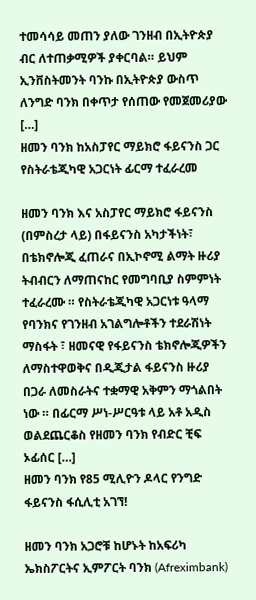ተመሳሳይ መጠን ያለው ገንዘብ በኢትዮጵያ ብር ለተጠቃሚዎች ያቀርባል። ይህም ኢንቨስትመንት ባንኩ በኢትዮጵያ ውስጥ ለንግድ ባንክ በቀጥታ የሰጠው የመጀመሪያው […]
ዘመን ባንክ ከአስፓየር ማይክሮ ፋይናንስ ጋር የስትራቴጂካዊ አጋርነት ፊርማ ተፈራረመ

ዘመን ባንክ እና አስፓየር ማይክሮ ፋይናንስ (በምስረታ ላይ) በፋይናንስ አካታችነት፣ በቴክኖሎጂ ፈጠራና በኢኮኖሚ ልማት ዙሪያ ትብብርን ለማጠናከር የመግባቢያ ስምምነት ተፈራረሙ ። የስትራቴጂካዊ አጋርነቱ ዓላማ የባንክና የገንዘብ አገልግሎቶችን ተደራሽነት ማስፋት ፣ ዘመናዊ የፋይናንስ ቴክኖሎጂዎችን ለማስተዋወቅና በዲጂታል ፋይናንስ ዙሪያ በጋራ ለመስራትና ተቋማዊ አቅምን ማጎልበት ነው ። በፊርማ ሥነ-ሥርዓቱ ላይ አቶ አዲስ ወልደጨርቆስ የዘመን ባንክ የብድር ቺፍ ኦፊሰር […]
ዘመን ባንክ የ85 ሚሊዮን ዶላር የንግድ ፋይናንስ ፋሲሊቲ አገኘ!

ዘመን ባንክ አጋሮቹ ከሆኑት ከአፍሪካ ኤክስፖርትና ኢምፖርት ባንክ (Afreximbank)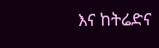እና ከትሬድና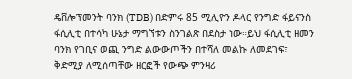ዴቨሎፕመንት ባንክ (TDB) በድምሩ 85 ሚሊዮን ዶላር የንግድ ፋይናንስ ፋሲሊቲ በተሳካ ሁኔታ ማግኘቱን ስንገልጽ በደስታ ነው።ይህ ፋሲሊቲ ዘመን ባንክ የገቢና ወጪ ንግድ ልውውጦችን በተሻለ መልኩ ለመደገፍ፣ ቅድሚያ ለሚሰጣቸው ዘርፎች የውጭ ምንዛሪ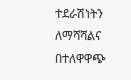ተደራሽነትን ለማሻሻልና በተለዋዋጭ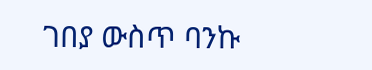ገበያ ውስጥ ባንኩ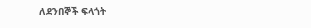ለደንበኞች ፍላጎት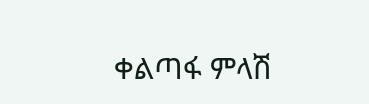ቀልጣፋ ምላሽ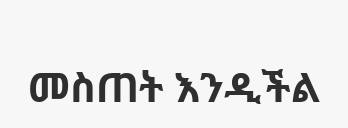መስጠት እንዲችል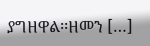ያግዘዋል፡፡ዘመን […]